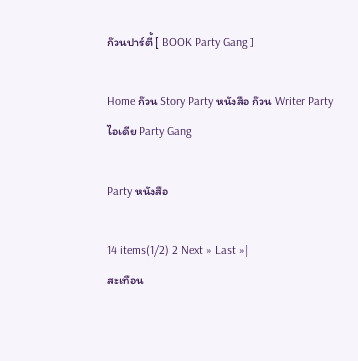ก๊วนปาร์ตี้ [ BOOK Party Gang ]

Home ก๊วน Story Party หนังสือ ก๊วน Writer Party ไอเดีย Party Gang

Party หนังสือ

14 items(1/2) 2 Next » Last »|
สะเทือน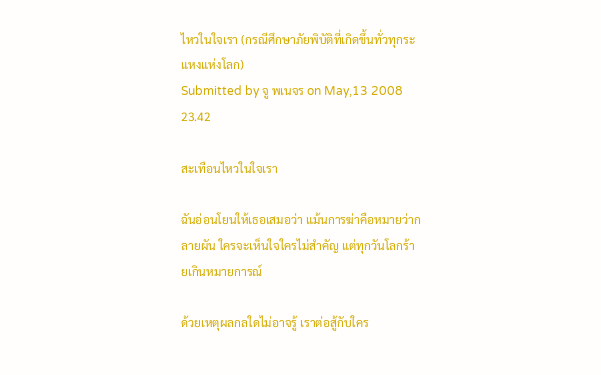ไหวในใจเรา (กรณีศึกษาภัยพิบัติที่เกิดขึ้นทั่วทุกระแหงแห่งโลก)
Submitted by จู พเนจร on May,13 2008 23.42

สะเทือนไหวในใจเรา

ฉันอ่อนโยนให้เธอเสมอว่า แม้นการฆ่าคือหมายว่ากลายผัน ใครจะเห็นใจใครไม่สำคัญ แต่ทุกวันโลกร้ายเกินหมายการณ์

ด้วยเหตุผลกลใดไม่อาจรู้ เราต่อสู้กับใคร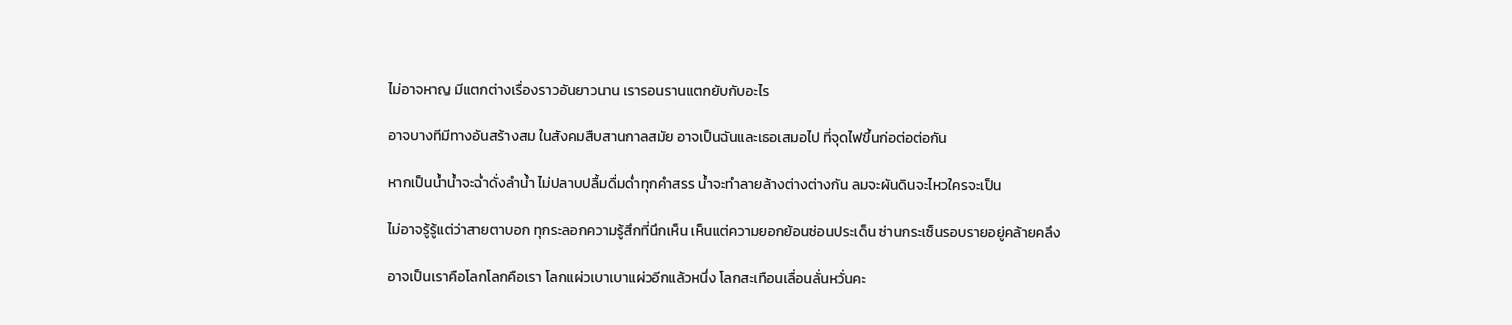ไม่อาจหาญ มีแตกต่างเรื่องราวอันยาวนาน เรารอนรานแตกยับกับอะไร

อาจบางทีมีทางอันสร้างสม ในสังคมสืบสานกาลสมัย อาจเป็นฉันและเธอเสมอไป ที่จุดไฟขึ้นก่อต่อต่อกัน

หากเป็นน้ำน้ำจะฉ่ำดั่งลำน้ำ ไม่ปลาบปลื้มดื่มด่ำทุกคำสรร น้ำจะทำลายล้างต่างต่างกัน ลมจะผันดินจะไหวใครจะเป็น

ไม่อาจรู้รู้แต่ว่าสายตาบอก ทุกระลอกความรู้สึกที่นึกเห็น เห็นแต่ความยอกย้อนซ่อนประเด็น ซ่านกระเซ็นรอบรายอยู่คล้ายคลึง

อาจเป็นเราคือโลกโลกคือเรา โลกแผ่วเบาเบาแผ่วอีกแล้วหนึ่ง โลกสะเทือนเลื่อนลั่นหวั่นคะ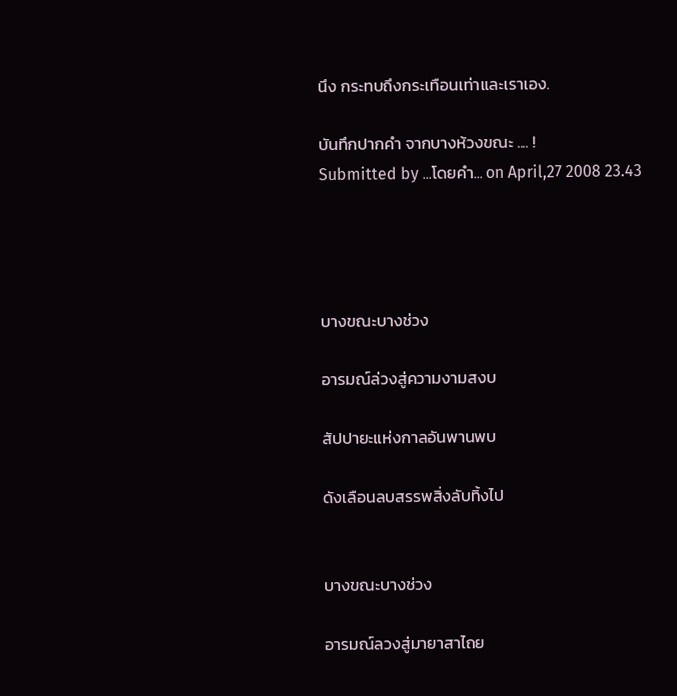นึง กระทบถึงกระเทือนเท่าและเราเอง.

บันทึกปากคำ จากบางห้วงขณะ .... !
Submitted by ...โดยคำ... on April,27 2008 23.43




บางขณะบางช่วง

อารมณ์ล่วงสู่ความงามสงบ

สัปปายะแห่งกาลอันพานพบ

ดังเลือนลบสรรพสิ่งลับทิ้งไป


บางขณะบางช่วง

อารมณ์ลวงสู่มายาสาไถย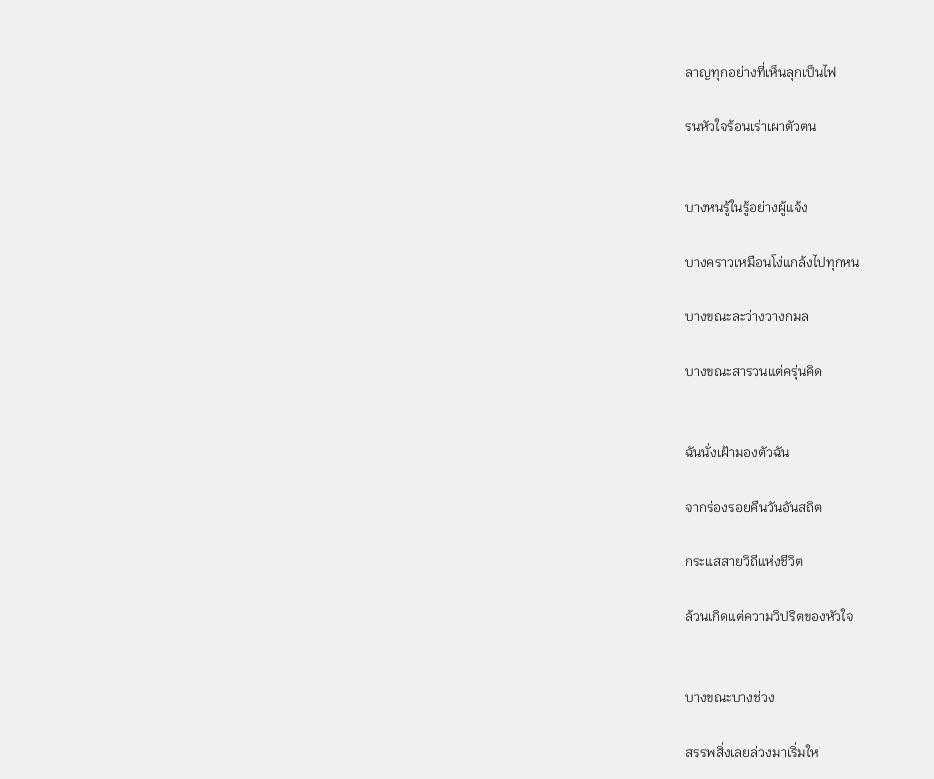ลาญทุกอย่างที่เห็นลุกเป็นไฟ

รนหัวใจร้อนเร่าเผาตัวตน


บางหนรู้ในรู้อย่างผู้แจ้ง

บางคราวเหมือนโง่แกล้งไปทุกหน

บางขณะละว่างวางกมล

บางขณะสารวนแต่ครุ่นคิด


ฉันนั่งเฝ้ามองตัวฉัน

จากร่องรอยคืนวันอันสถิต

กระแสสายวิถีแห่งชีวิต

ล้วนเกิดแต่ความวิปริตของหัวใจ


บางขณะบางช่วง

สรรพสิ่งเลยล่วงมาเริ่มให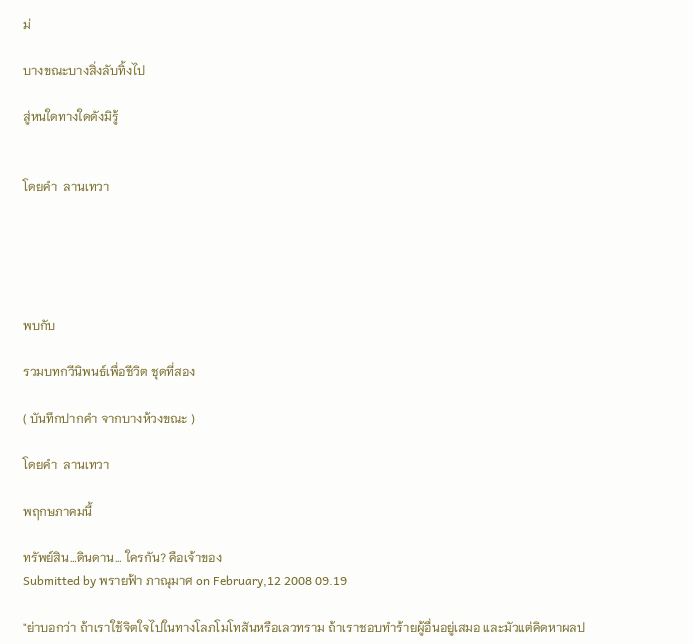ม่

บางขณะบางสิ่งลับทิ้งไป

สู่หนใดทางใดดังมิรู้


โดยคำ  ลานเทวา





พบกับ

รวมบทกวีนิพนธ์เพื่อชีวิต ชุดที่สอง

( บันทึกปากคำ จากบางห้วงขณะ )

โดยคำ  ลานเทวา

พฤกษภาคมนี้

ทรัพย์สิน…ดินดาน… ใครกัน? คือเจ้าของ
Submitted by พรายฟ้า ภาณุมาศ on February,12 2008 09.19

"ย่าบอกว่า ถ้าเราใช้จิตใจไปในทางโลภโมโทสันหรือเลวทราม ถ้าเราชอบทำร้ายผู้อื่นอยู่เสมอ และมัวแต่คิดหาผลป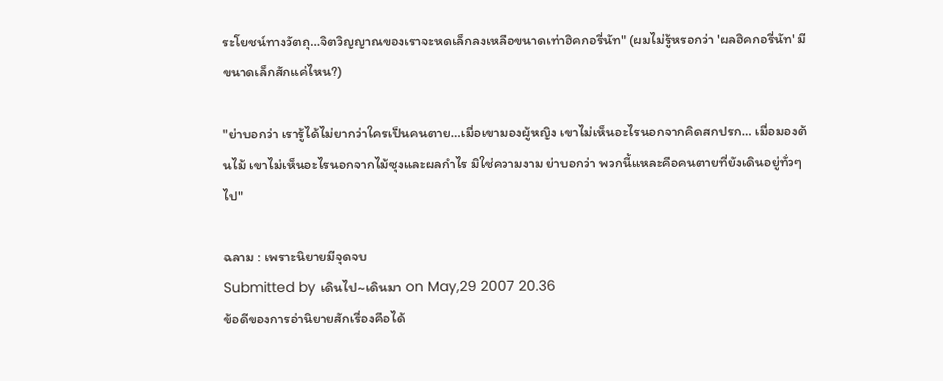ระโยชน์ทางวัตถุ…จิตวิญญาณของเราจะหดเล็กลงเหลือขนาดเท่าฮิคกอรี่นัท" (ผมไม่รู้หรอกว่า 'ผลฮิคกอรี่นัท' มีขนาดเล็กสักแค่ไหน?)

"ย่าบอกว่า เรารู้ได้ไม่ยากว่าใครเป็นคนตาย…เมื่อเขามองผู้หญิง เขาไม่เห็นอะไรนอกจากคิดสกปรก… เมื่อมองต้นไม้ เขาไม่เห็นอะไรนอกจากไม้ซุงและผลกำไร มิใช่ความงาม ย่าบอกว่า พวกนี้แหละคือคนตายที่ยังเดินอยู่ทั่วๆ ไป"

ฉลาม : เพราะนิยายมีจุดจบ
Submitted by เดินไป~เดินมา on May,29 2007 20.36
ข้อดีของการอ่านิยายสักเรื่องคือได้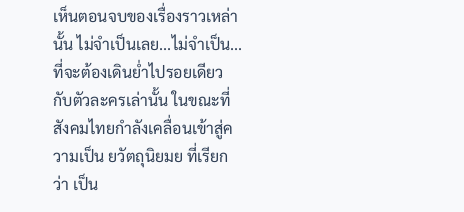เห็นตอนจบของเรื่องราวเหล่านั้น ไม่จำเป็นเลย...ไม่จำเป็น... ที่จะต้องเดินย่ำไปรอยเดียวกับตัวละครเล่านั้น ในขณะที่สังคมไทยกำลังเคลื่อนเข้าสู่ความเป็น ยวัตถุนิยมย ที่เรียกว่า เป็น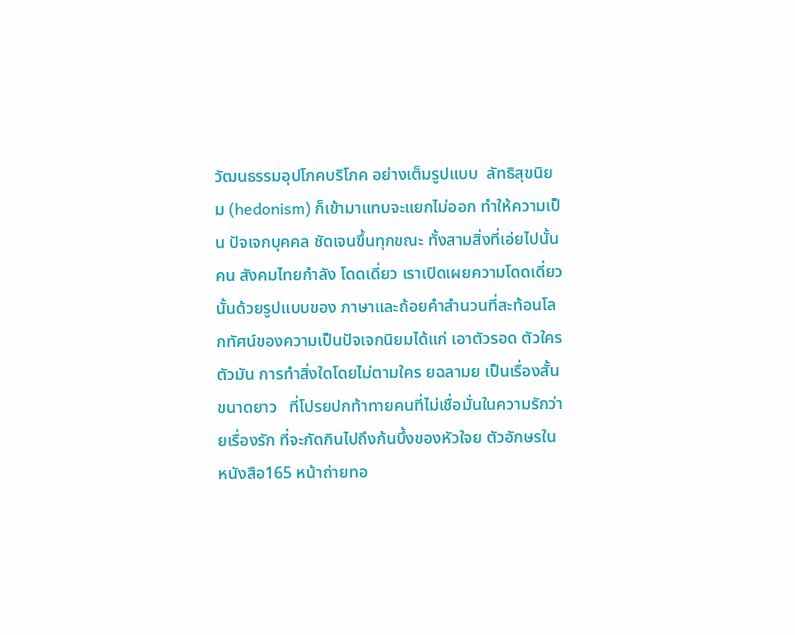วัฒนธรรมอุปโภคบริโภค อย่างเต็มรูปแบบ  ลัทธิสุขนิยม (hedonism) ก็เข้ามาแทบจะแยกไม่ออก ทำให้ความเป็น ปัจเจกบุคคล ชัดเจนขึ้นทุกขณะ ทั้งสามสิ่งที่เอ่ยไปนั้นคน สังคมไทยกำลัง โดดเดี่ยว เราเปิดเผยความโดดเดี่ยวนั้นด้วยรูปแบบของ ภาษาและถ้อยคำสำนวนที่สะท้อนโลกทัศน์ของความเป็นปัจเจกนิยมได้แก่ เอาตัวรอด ตัวใครตัวมัน การทำสิ่งใดโดยไม่ตามใคร ยฉลามย เป็นเรื่องสั้นขนาดยาว   ที่โปรยปกท้าทายคนที่ไม่เชื่อมั่นในความรักว่า ยเรื่องรัก ที่จะกัดกินไปถึงก้นบึ้งของหัวใจย ตัวอักษรในหนังสือ165 หน้าถ่ายทอ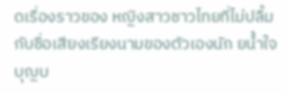ดเรื่องราวของ หญิงสาวชาวไทยที่ไม่ปลื้มกับชื่อเสียงเรียงนามของตัวเองนัก ยน้ำใจ  บุญบ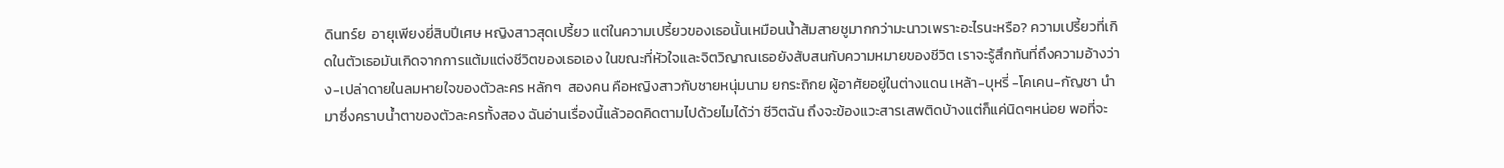ดินทร์ย  อายุเพียงยี่สิบปีเศษ หญิงสาวสุดเปรี้ยว แต่ในความเปรี้ยวของเธอนั้นเหมือนน้ำส้มสายชูมากกว่ามะนาวเพราะอะไรนะหรือ? ความเปรี้ยวที่เกิดในตัวเธอมันเกิดจากการแต้มแต่งชีวิตของเธอเอง ในขณะที่หัวใจและจิตวิญาณเธอยังสับสนกับความหมายของชีวิต เราจะรู้สึกทันที่ถึงความอ้างว่าง-เปล่าดายในลมหายใจของตัวละคร หลักๆ  สองคน คือหญิงสาวกับชายหนุ่มนาม ยกระถิกย ผู้อาศัยอยู่ในต่างแดน เหล้า-บุหรี่ -โคเคน-กัญชา นำมาซึ่งคราบน้ำตาของตัวละครทั้งสอง ฉันอ่านเรื่องนี้แล้วอดคิดตามไปด้วยไมได้ว่า ชีวิตฉัน ถึงจะข้องแวะสารเสพติดบ้างแต่ก็แค่นิดๆหน่อย พอที่จะ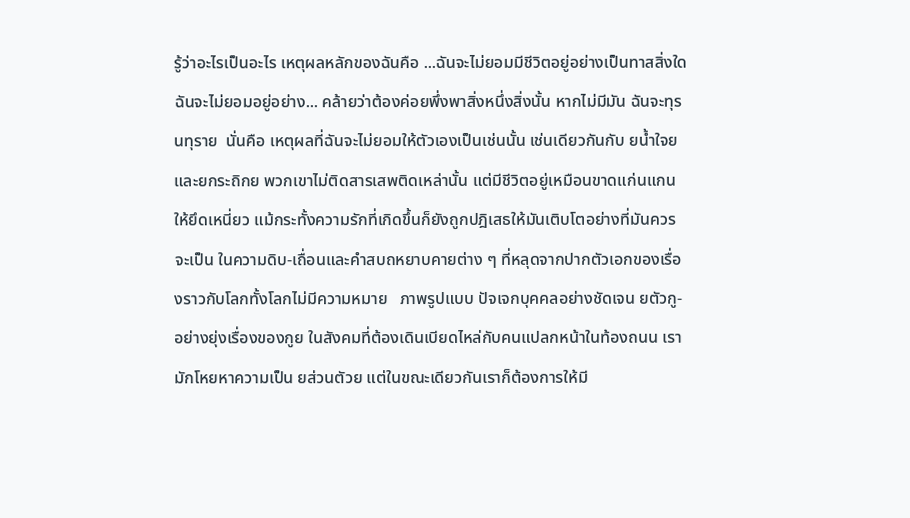รู้ว่าอะไรเป็นอะไร เหตุผลหลักของฉันคือ ...ฉันจะไม่ยอมมีชีวิตอยู่อย่างเป็นทาสสิ่งใดฉันจะไม่ยอมอยู่อย่าง... คล้ายว่าต้องค่อยพึ่งพาสิ่งหนึ่งสิ่งนั้น หากไม่มีมัน ฉันจะทุรนทุราย  นั่นคือ เหตุผลที่ฉันจะไม่ยอมให้ตัวเองเป็นเช่นนั้น เช่นเดียวกันกับ ยน้ำใจย  และยกระถิกย พวกเขาไม่ติดสารเสพติดเหล่านั้น แต่มีชีวิตอยู่เหมือนขาดแก่นแกนให้ยึดเหนี่ยว แม้กระทั้งความรักที่เกิดขึ้นก็ยังถูกปฎิเสธให้มันเติบโตอย่างที่มันควรจะเป็น ในความดิบ-เถื่อนและคำสบถหยาบคายต่าง ๆ ที่หลุดจากปากตัวเอกของเรื่องราวกับโลกทั้งโลกไม่มีความหมาย   ภาพรูปแบบ ปัจเจกบุคคลอย่างชัดเจน ยตัวกู-อย่างยุ่งเรื่องของกูย ในสังคมที่ต้องเดินเบียดไหล่กับคนแปลกหน้าในท้องถนน เรามักโหยหาความเป็น ยส่วนตัวย แต่ในขณะเดียวกันเราก็ต้องการให้มี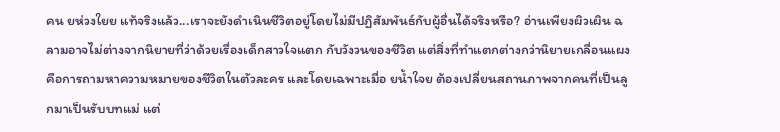คน ยห่วงใยย แท้จริงแล้ว...เราจะยังดำเนินชีวิตอยู่โดยไม่มีปฏิสัมพันธ์กับผู้อื่นได้จริงหรือ? อ่านเพียงผิวเผิน ฉลามอาจไม่ต่างจากนิยายที่ว่าด้วยเรื่องเด็กสาวใจแตก กับวังวนของชีวิต แต่สิ่งที่ทำแตกต่างกว่านิยายเกลื่อนแผง คือการถามหาความหมายของชีวิตในตัวละคร และโดยเฉพาะเมื่อ ยน้ำใจย ต้องเปลี่ยนสถานภาพจากคนที่เป็นลูกมาเป็นรับบทแม่ แต่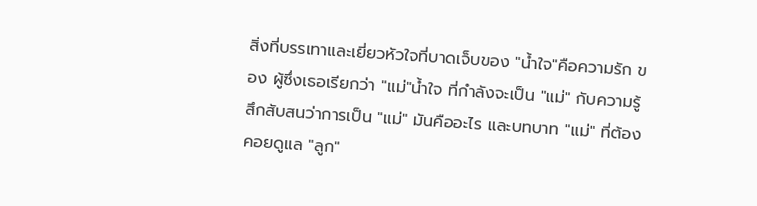สิ่งที่บรรเทาและเยี่ยวหัวใจที่บาดเจ็บของ "น้ำใจ"คือความรัก ของ ผู้ซึ่งเธอเรียกว่า "แม่"น้ำใจ ที่กำลังจะเป็น "แม่" กับความรู้สึกสับสนว่าการเป็น "แม่" มันคืออะไร และบทบาท "แม่" ที่ต้องคอยดูแล "ลูก"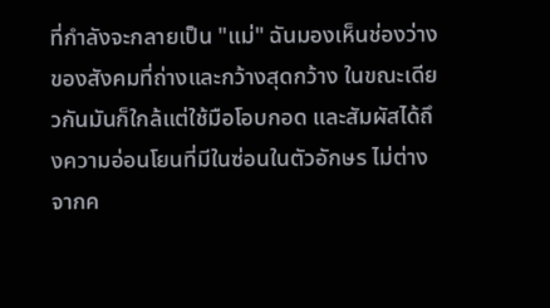ที่กำลังจะกลายเป็น "แม่" ฉันมองเห็นช่องว่างของสังคมที่ถ่างและกว้างสุดกว้าง ในขณะเดียวกันมันก็ใกล้แต่ใช้มือโอบกอด และสัมผัสได้ถึงความอ่อนโยนที่มีในซ่อนในตัวอักษร ไม่ต่างจากค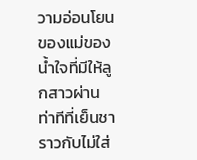วามอ่อนโยนของแม่ของน้ำใจที่มีให้ลูกสาวผ่านท่าทีที่เย็นชา ราวกับไม่ใส่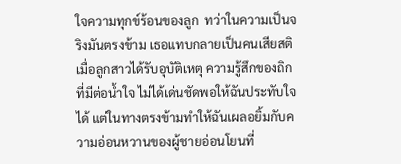ใจความทุกข์ร้อนของลูก  ทว่าในความเป็นจริงมันตรงข้าม เธอแทบกลายเป็นคนเสียสติเมื่อลูกสาวได้รับอุบัติเหตุ ความรู้สึกของถิกที่มีต่อน้ำใจ ไม่ได้เด่นชัดพอให้ฉันประทับใจได้ แต่ในทางตรงข้ามทำให้ฉันเผลอยิ้มกับความอ่อนหวานของผู้ชายอ่อนโยนที่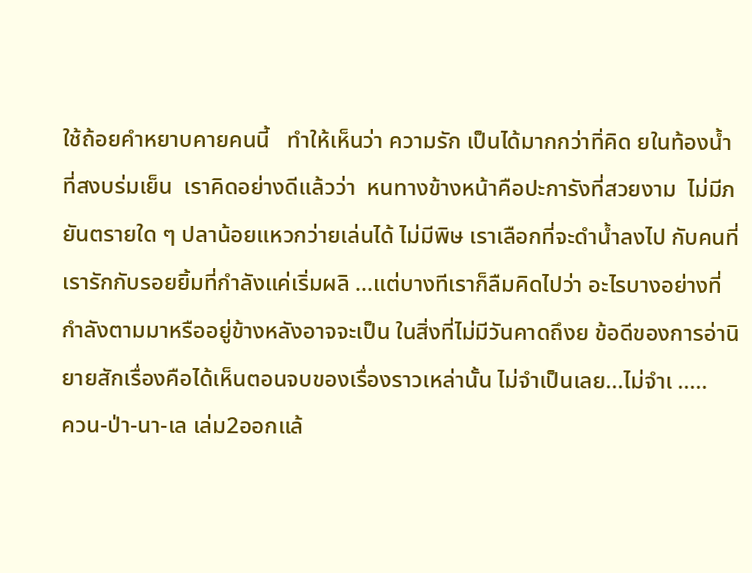ใช้ถ้อยคำหยาบคายคนนี้   ทำให้เห็นว่า ความรัก เป็นได้มากกว่าทิ่คิด ยในท้องน้ำที่สงบร่มเย็น  เราคิดอย่างดีแล้วว่า  หนทางข้างหน้าคือปะการังที่สวยงาม  ไม่มีภยันตรายใด ๆ ปลาน้อยแหวกว่ายเล่นได้ ไม่มีพิษ เราเลือกที่จะดำน้ำลงไป กับคนที่เรารักกับรอยยิ้มที่กำลังแค่เริ่มผลิ ...แต่บางทีเราก็ลืมคิดไปว่า อะไรบางอย่างที่กำลังตามมาหรืออยู่ข้างหลังอาจจะเป็น ในสิ่งที่ไม่มีวันคาดถึงย ข้อดีของการอ่านิยายสักเรื่องคือได้เห็นตอนจบของเรื่องราวเหล่านั้น ไม่จำเป็นเลย...ไม่จำเ .....
ควน-ป่า-นา-เล เล่ม2ออกแล้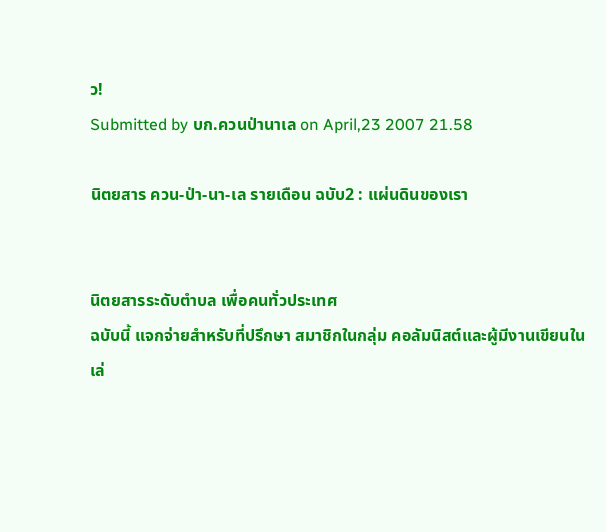ว!
Submitted by บก.ควนป่านาเล on April,23 2007 21.58

นิตยสาร ควน-ป่า-นา-เล รายเดือน ฉบับ2 : แผ่นดินของเรา


นิตยสารระดับตำบล เพื่อคนทั่วประเทศ
ฉบับนี้ แจกจ่ายสำหรับที่ปรึกษา สมาชิกในกลุ่ม คอลัมนิสต์และผู้มีงานเขียนในเล่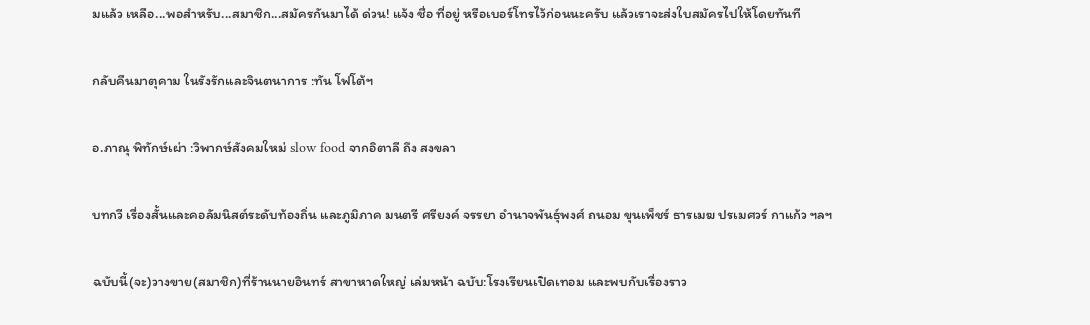มแล้ว เหลือ...พอสำหรับ...สมาชิก...สมัครกันมาได้ ด่วน! แจ้ง ชื่อ ที่อยู่ หรือเบอร์โทรไว้ก่อนนะครับ แล้วเราจะส่งใบสมัครไปให้โดยทันที

กลับคืนมาตุคาม ในรังรักและจินตนาการ :ทัน โฟโต้ฯ

อ.ภาณุ พิทักษ์เผ่า :วิพากษ์สังคมใหม่ slow food จากอิตาลี ถึง สงขลา

บทกวี เรื่องสั้นและคอลัมนิสต์ระดับท้องถิ่น และภูมิภาค มนตรี ศรียงค์ จรรยา อำนาจพันธุ์พงศ์ ถนอม ขุนเพ็ชร์ ธารเมฆ ปรเมศวร์ กาแก้ว ฯลฯ

ฉบับนี้(จะ)วางขาย(สมาชิก)ที่ร้านนายอินทร์ สาขาหาดใหญ่ เล่มหน้า ฉบับ:โรงเรียนเปิดเทอม และพบกับเรื่องราว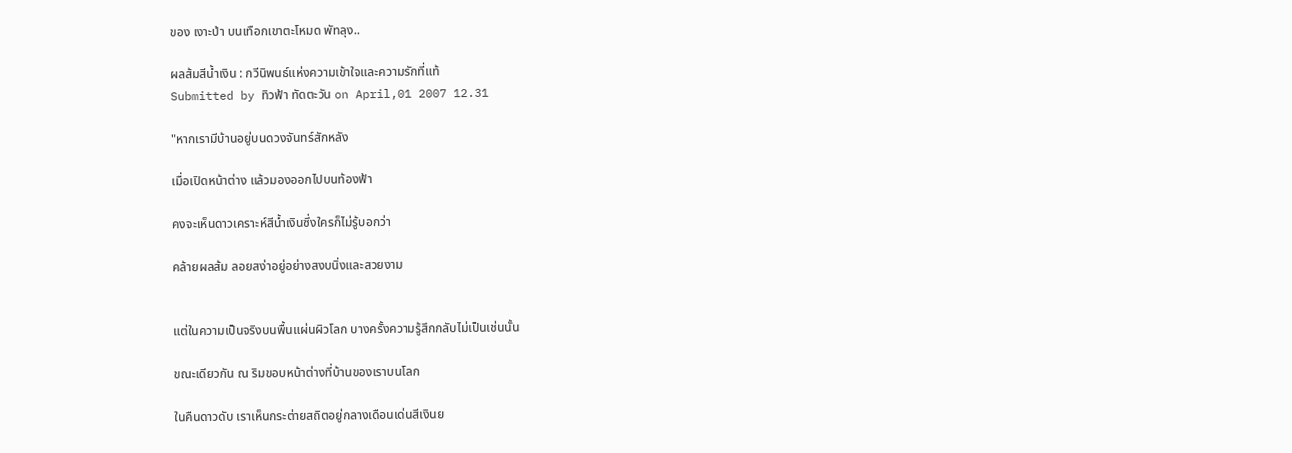ของ เงาะป่า บนเทือกเขาตะโหมด พัทลุง..

ผลส้มสีน้ำเงิน : กวีนิพนธ์แห่งความเข้าใจและความรักที่แท้
Submitted by ทิวฟ้า ทัดตะวัน on April,01 2007 12.31

"หากเรามีบ้านอยู่บนดวงจันทร์สักหลัง

เมื่อเปิดหน้าต่าง แล้วมองออกไปบนท้องฟ้า

คงจะเห็นดาวเคราะห์สีน้ำเงินซึ่งใครก็ไม่รู้บอกว่า

คล้ายผลส้ม ลอยสง่าอยู่อย่างสงบนิ่งและสวยงาม


แต่ในความเป็นจริงบนพื้นแผ่นผิวโลก บางครั้งความรู้สึกกลับไม่เป็นเช่นนั้น

ขณะเดียวกัน ณ ริมขอบหน้าต่างที่บ้านของเราบนโลก

ในคืนดาวดับ เราเห็นกระต่ายสถิตอยู่กลางเดือนเด่นสีเงินย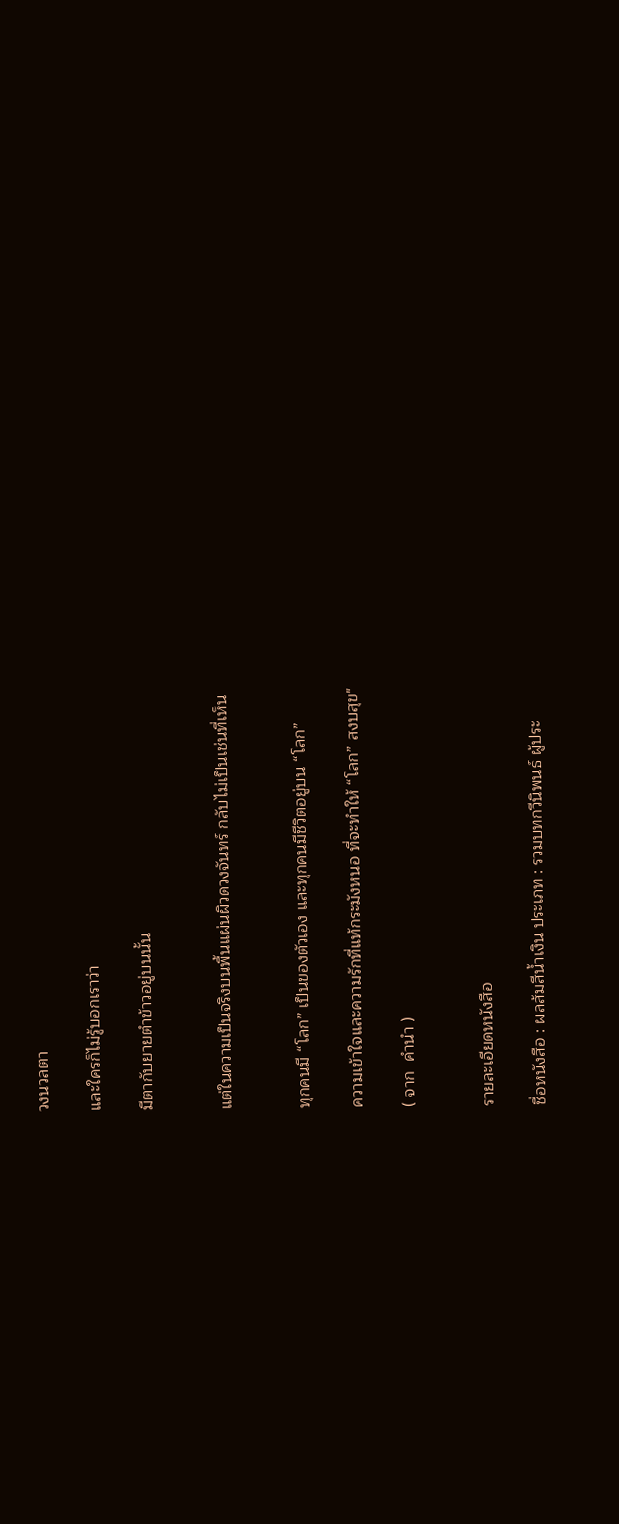วงนวลตา

และใครก็ไม่รู้บอกเราว่า

มีตากับยายตำข้าวอยู่บนนั้น


แต่ในความเป็นจริงบนพื้นแผ่นผิวดวงจันทร์ กลับไม่เป็นเช่นที่เห็น


ทุกคนมี “โลก” เป็นของตัวเอง และทุกคนมีชีวิตอยู่บน “โลก”

ความเข้าใจและความรักที่แท้กระมังหนอ ที่จะทำให้ “โลก” สงบสุข"

( จาก  คำนำ )


รายละเอียดหนังสือ

ชื่อหนังสือ : ผลส้มสีน้ำเงิน ประเภท : รวมบทกวีนิพนธ์ ผู้ประ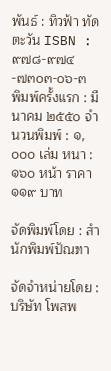พันธ์ : ทิวฟ้า ทัดตะวัน ISBN : ๙๗๘-๙๗๔-๗๓๐๓-๐๖-๓
พิมพ์ครั้งแรก : มีนาคม ๒๕๕๐ จำนวนพิมพ์ : ๑,๐๐๐ เล่ม หนา : ๑๖๐ หน้า ราคา ๑๑๙ บาท

จัดพิมพ์โดย : สำนักพิมพ์ปัณฑา

จัดจำหน่ายโดย : บริษัท โพสพ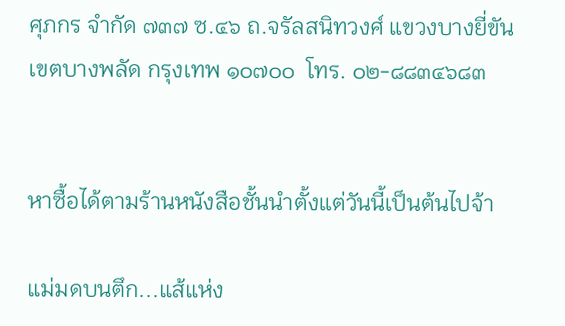ศุภกร จำกัด ๗๓๗ ซ.๔๖ ถ.จรัลสนิทวงศ์ แขวงบางยี่ขัน เขตบางพลัด กรุงเทพ ๑๐๗๐๐  โทร. ๐๒-๘๘๓๔๖๘๓


หาซื้อได้ตามร้านหนังสือชั้นนำตั้งแต่วันนี้เป็นต้นไปจ้า

แม่มดบนตึก...แส้แห่ง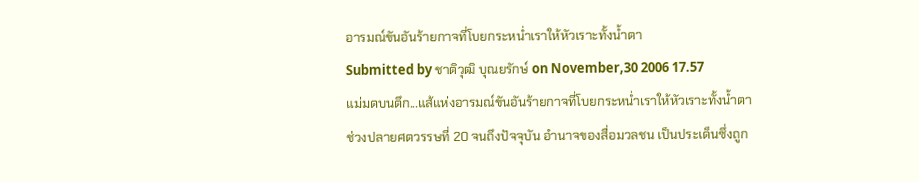อารมณ์ขันอันร้ายกาจที่โบยกระหน่ำเราให้หัวเราะทั้งน้ำตา
Submitted by ชาติวุฒิ บุณยรักษ์ on November,30 2006 17.57
แม่มดบนตึก...แส้แห่งอารมณ์ขันอันร้ายกาจที่โบยกระหน่ำเราให้หัวเราะทั้งน้ำตา ช่วงปลายศตวรรษที่ 20 จนถึงปัจจุบัน อำนาจของสื่อมวลชน เป็นประเด็นซึ่งถูก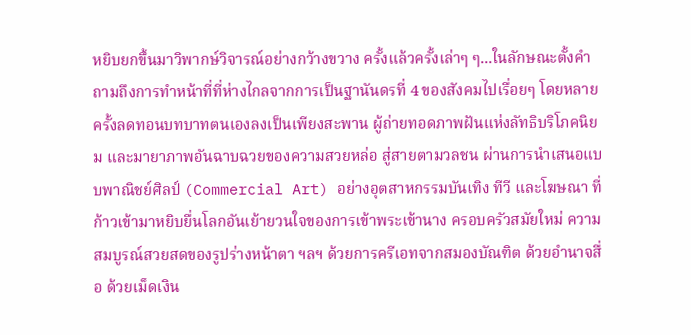หยิบยกขึ้นมาวิพากษ์วิจารณ์อย่างกว้างขวาง ครั้งแล้วครั้งเล่าๆ ๆ...ในลักษณะตั้งคำถามถึงการทำหน้าที่ที่ห่างไกลจากการเป็นฐานันดรที่ 4 ของสังคมไปเรื่อยๆ โดยหลายครั้งลดทอนบทบาทตนเองลงเป็นเพียงสะพาน ผู้ถ่ายทอดภาพฝันแห่งลัทธิบริโภคนิยม และมายาภาพอันฉาบฉวยของความสวยหล่อ สู่สายตามวลชน ผ่านการนำเสนอแบบพาณิชย์ศิลป์ (Commercial Art) อย่างอุตสาหกรรมบันเทิง ทีวี และโฆษณา ที่ก้าวเข้ามาหยิบยื่นโลกอันเย้ายวนใจของการเข้าพระเข้านาง ครอบครัวสมัยใหม่ ความสมบูรณ์สวยสดของรูปร่างหน้าตา ฯลฯ ด้วยการครีเอทจากสมองบัณฑิต ด้วยอำนาจสื่อ ด้วยเม็ดเงิน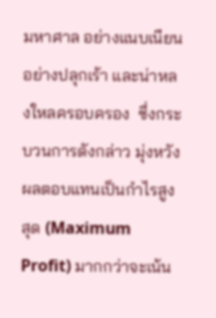มหาศาล อย่างแนบเนียน อย่างปลุกเร้า และน่าหลงใหลครอบครอง  ซึ่งกระบวนการดังกล่าว มุ่งหวังผลตอบแทนเป็นกำไรสูงสุด (Maximum Profit) มากกว่าจะเน้น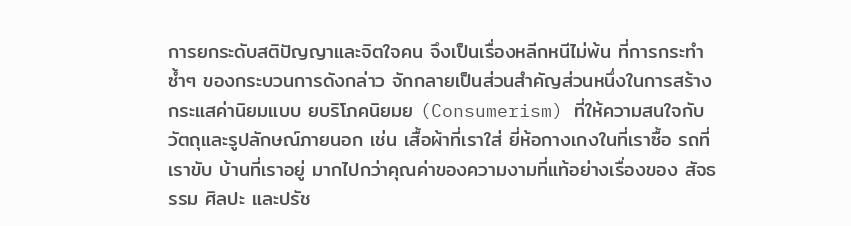การยกระดับสติปัญญาและจิตใจคน จึงเป็นเรื่องหลีกหนีไม่พ้น ที่การกระทำซ้ำๆ ของกระบวนการดังกล่าว จักกลายเป็นส่วนสำคัญส่วนหนึ่งในการสร้างกระแสค่านิยมแบบ ยบริโภคนิยมย (Consumerism) ที่ให้ความสนใจกับวัตถุและรูปลักษณ์ภายนอก เช่น เสื้อผ้าที่เราใส่ ยี่ห้อกางเกงในที่เราซื้อ รถที่เราขับ บ้านที่เราอยู่ มากไปกว่าคุณค่าของความงามที่แท้อย่างเรื่องของ สัจธรรม ศิลปะ และปรัช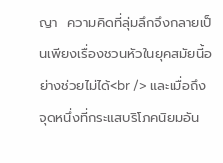ญา  ความคิดที่ลุ่มลึกจึงกลายเป็นเพียงเรื่องชวนหัวในยุคสมัยนี้อย่างช่วยไม่ได้<br /> และเมื่อถึงจุดหนึ่งที่กระแสบริโภคนิยมอัน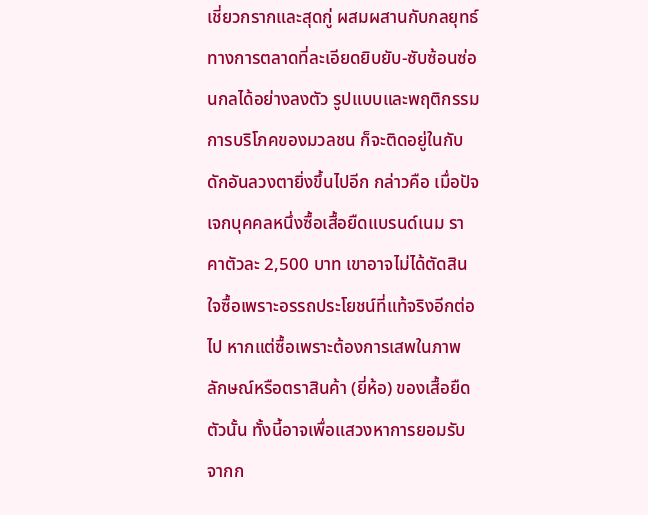เชี่ยวกรากและสุดกู่ ผสมผสานกับกลยุทธ์ทางการตลาดที่ละเอียดยิบยับ-ซับซ้อนซ่อนกลได้อย่างลงตัว รูปแบบและพฤติกรรมการบริโภคของมวลชน ก็จะติดอยู่ในกับดักอันลวงตายิ่งขึ้นไปอีก กล่าวคือ เมื่อปัจเจกบุคคลหนึ่งซื้อเสื้อยืดแบรนด์เนม ราคาตัวละ 2,500 บาท เขาอาจไม่ได้ตัดสินใจซื้อเพราะอรรถประโยชน์ที่แท้จริงอีกต่อไป หากแต่ซื้อเพราะต้องการเสพในภาพลักษณ์หรือตราสินค้า (ยี่ห้อ) ของเสื้อยืดตัวนั้น ทั้งนี้อาจเพื่อแสวงหาการยอมรับจากก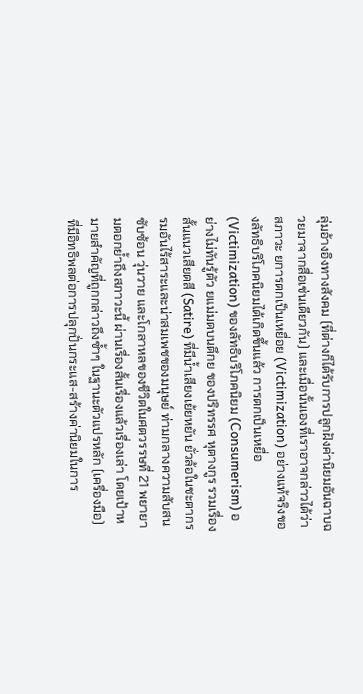ลุ่มอ้างอิงทางสังคม (ที่ต่างก็ได้รับการปลูกฝังค่านิยมอันฉาบฉวยมาจากสื่อเช่นเดียวกัน) และเมื่อนั้นเองที่เราอาจกล่าวได้ว่า สภาวะ ยการตกเป็นเหยื่อย (Victimization) อย่างแท้จริงของลัทธิบริโภคนิยมได้เกิดขึ้นแล้ว การตกเป็นเหยื่อ (Victimization) ของลัทธิบริโภคนิยม (Consumerism) อย่างไม่ทันรู้ตัว ยแม่มดบนตึกย ของปริทรรศ หุตางกูร รวมเรื่องสั้นแนวเสียดสี (Satire) ที่มีน้ำเสียงเย้ยหยัน ยั่วล้อในชะตากรรมอันไร้สาระและน่าสมเพชของมนุษย์ ท่ามกลางความสับสน ซับซ้อน วุ่นวาย และโกลาหลของชีวิตในศตวรรษที่ 21 พยายามตอกย้ำถึงสภาวะนี้ ผ่านเรื่องสั้นเรื่องแล้วเรื่องเล่า โดยเป้าหมายสำคัญที่ถูกกล่าวถึงซ้ำๆ ในฐานะตัวแปรหลัก (เครื่องมือ) ที่มีอิทธิพลต่อการปลุกปั่นกระแส-สร้างค่านิยมในการ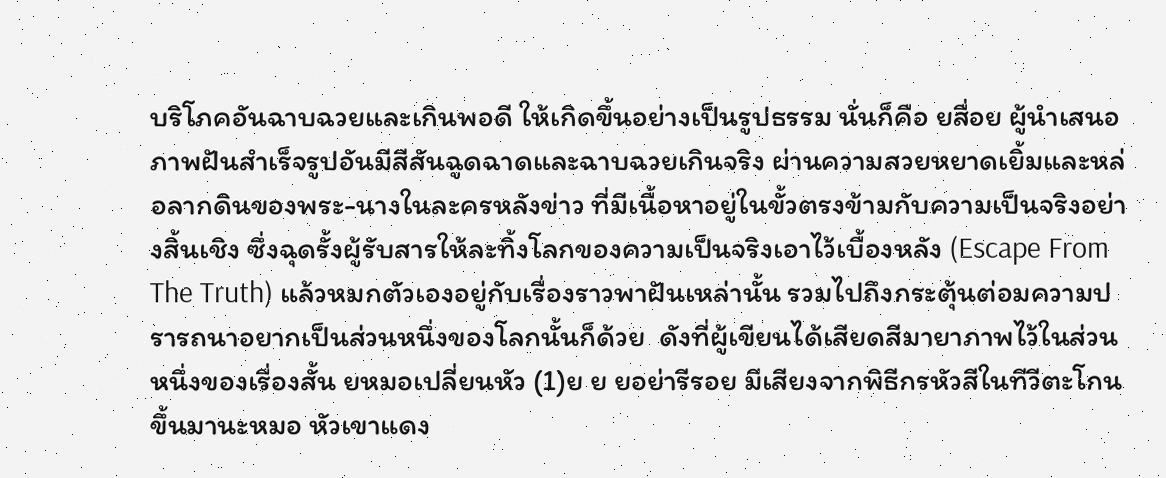บริโภคอันฉาบฉวยและเกินพอดี ให้เกิดขึ้นอย่างเป็นรูปธรรม นั่นก็คือ ยสื่อย ผู้นำเสนอภาพฝันสำเร็จรูปอันมีสีสันฉูดฉาดและฉาบฉวยเกินจริง ผ่านความสวยหยาดเยิ้มและหล่อลากดินของพระ-นางในละครหลังข่าว ที่มีเนื้อหาอยู่ในขั้วตรงข้ามกับความเป็นจริงอย่างสิ้นเชิง ซึ่งฉุดรั้งผู้รับสารให้ละทิ้งโลกของความเป็นจริงเอาไว้เบื้องหลัง (Escape From The Truth) แล้วหมกตัวเองอยู่กับเรื่องราวพาฝันเหล่านั้น รวมไปถึงกระตุ้นต่อมความปรารถนาอยากเป็นส่วนหนึ่งของโลกนั้นก็ด้วย  ดังที่ผู้เขียนได้เสียดสีมายาภาพไว้ในส่วนหนึ่งของเรื่องสั้น ยหมอเปลี่ยนหัว (1)ย ย ยอย่ารีรอย มีเสียงจากพิธีกรหัวสีในทีวีตะโกนขึ้นมานะหมอ หัวเขาแดง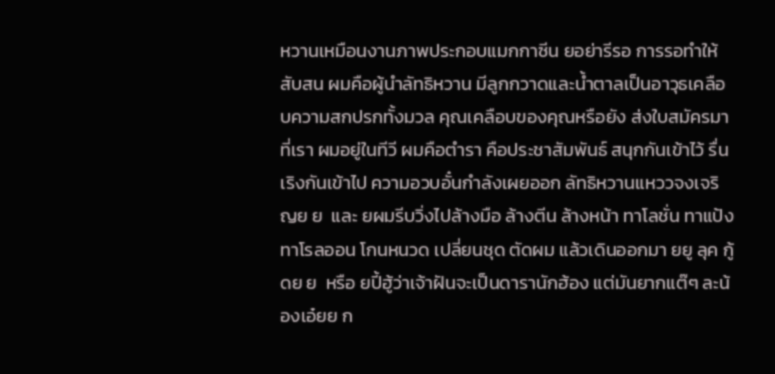หวานเหมือนงานภาพประกอบแมกกาซีน ยอย่ารีรอ การรอทำให้สับสน ผมคือผู้นำลัทธิหวาน มีลูกกวาดและน้ำตาลเป็นอาวุธเคลือบความสกปรกทั้งมวล คุณเคลือบของคุณหรือยัง ส่งใบสมัครมาที่เรา ผมอยู่ในทีวี ผมคือตำรา คือประชาสัมพันธ์ สนุกกันเข้าไว้ รื่นเริงกันเข้าไป ความอวบอั๋นกำลังเผยออก ลัทธิหวานแหววจงเจริญย ย  และ ยผมรีบวิ่งไปล้างมือ ล้างตีน ล้างหน้า ทาโลชั่น ทาแป้ง ทาโรลออน โกนหนวด เปลี่ยนชุด ตัดผม แล้วเดินออกมา ยยู ลุค กู้ดย ย  หรือ ยปี้ฮู้ว่าเจ้าฝันจะเป็นดารานักฮ้อง แต่มันยากแต๊ๆ ละน้องเอ๋ยย ก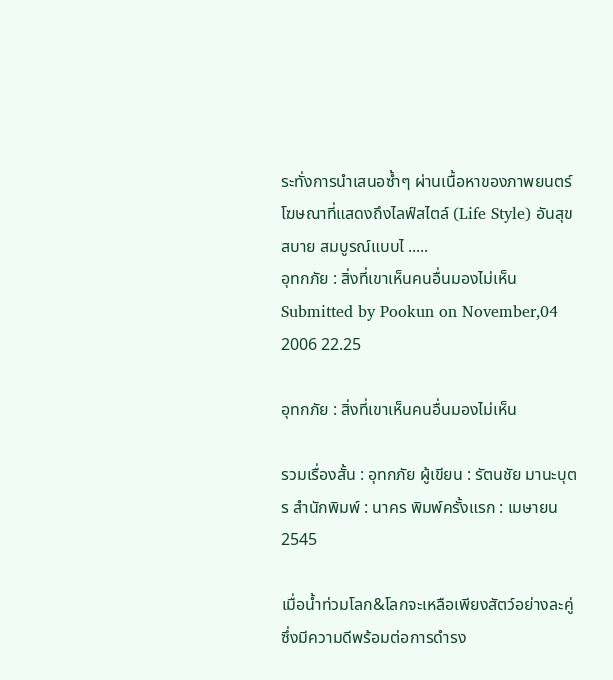ระทั่งการนำเสนอซ้ำๆ ผ่านเนื้อหาของภาพยนตร์โฆษณาที่แสดงถึงไลฟ์สไตล์ (Life Style) อันสุขสบาย สมบูรณ์แบบไ .....
อุทกภัย : สิ่งที่เขาเห็นคนอื่นมองไม่เห็น
Submitted by Pookun on November,04 2006 22.25

อุทกภัย : สิ่งที่เขาเห็นคนอื่นมองไม่เห็น

รวมเรื่องสั้น : อุทกภัย ผู้เขียน : รัตนชัย มานะบุตร สำนักพิมพ์ : นาคร พิมพ์ครั้งแรก : เมษายน 2545

เมื่อน้ำท่วมโลก&โลกจะเหลือเพียงสัตว์อย่างละคู่ ซึ่งมีความดีพร้อมต่อการดำรง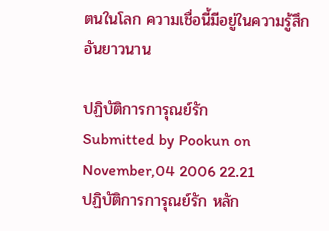ตนในโลก ความเชื่อนี้มีอยู่ในความรู้สึกอันยาวนาน

ปฏิบัติการการุณย์รัก
Submitted by Pookun on November,04 2006 22.21
ปฏิบัติการการุณย์รัก หลัก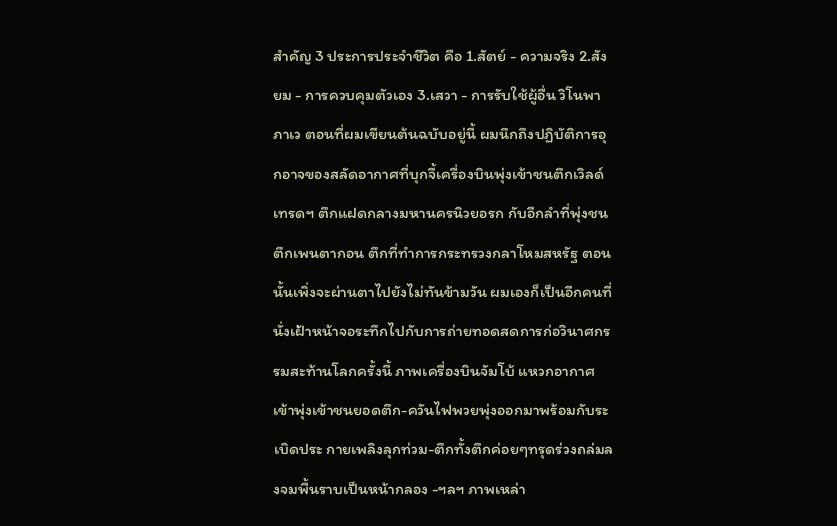สำคัญ 3 ประการประจำชีวิต คือ 1.สัตย์ - ความจริง 2.สังยม - การควบคุมตัวเอง 3.เสวา - การรับใช้ผู้อื่น วิโนพา ภาเว ตอนที่ผมเขียนต้นฉบับอยู่นี้ ผมนึกถึงปฏิบัติการอุกอาจของสลัดอากาศที่บุกจี้เครื่องบินพุ่งเข้าชนตึกเวิลด์เทรดฯ ตึกแฝดกลางมหานครนิวยอรก กับอีกลำที่พุ่งชนตึกเพนตากอน ตึกที่ทำการกระทรวงกลาโหมสหรัฐ ตอนนั้นเพิ่งจะผ่านตาไปยังไม่ทันข้ามวัน ผมเองก็เป็นอีกคนที่นั่งเฝ้าหน้าจอระทึกไปกับการถ่ายทอดสดการก่อวินาศกรรมสะท้านโลกครั้งนี้ ภาพเครื่องบินจัมโบ้ แหวกอากาศเข้าพุ่งเข้าชนยอดตึก-ควันไฟพวยพุ่งออกมาพร้อมกับระเบิดประ กายเพลิงลุกท่วม-ตึกทั้งตึกค่อยๆทรุดร่วงถล่มลงจมพื้นราบเป็นหน้ากลอง -ฯลฯ ภาพเหล่า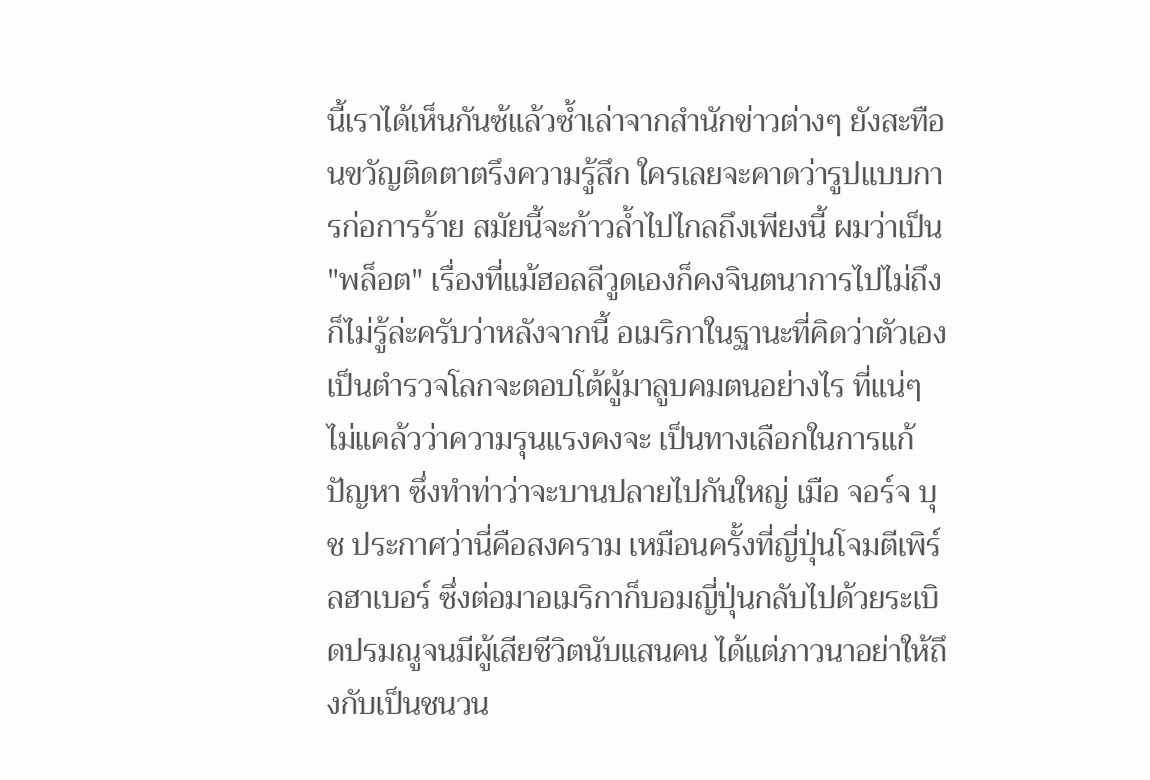นี้เราได้เห็นกันซ้แล้วซ้ำเล่าจากสำนักข่าวต่างๆ ยังสะทือนขวัญติดตาตรึงความรู้สึก ใครเลยจะคาดว่ารูปแบบการก่อการร้าย สมัยนี้จะก้าวล้ำไปไกลถึงเพียงนี้ ผมว่าเป็น "พล็อต" เรื่องที่แม้ฮอลลีวูดเองก็คงจินตนาการไปไม่ถึงก็ไม่รู้ล่ะครับว่าหลังจากนี้ อเมริกาในฐานะที่คิดว่าตัวเองเป็นตำรวจโลกจะตอบโต้ผู้มาลูบคมตนอย่างไร ที่แน่ๆ ไม่แคล้วว่าความรุนแรงคงจะ เป็นทางเลือกในการแก้ปัญหา ซึ่งทำท่าว่าจะบานปลายไปกันใหญ่ เมือ จอร์จ บุช ประกาศว่านี่คือสงคราม เหมือนครั้งที่ญี่ปุ่นโจมตีเพิร์ลฮาเบอร์ ซึ่งต่อมาอเมริกาก็บอมญี่ปุ่นกลับไปด้วยระเบิดปรมณูจนมีผู้เสียชีวิตนับแสนคน ได้แต่ภาวนาอย่าให้ถึงกับเป็นชนวน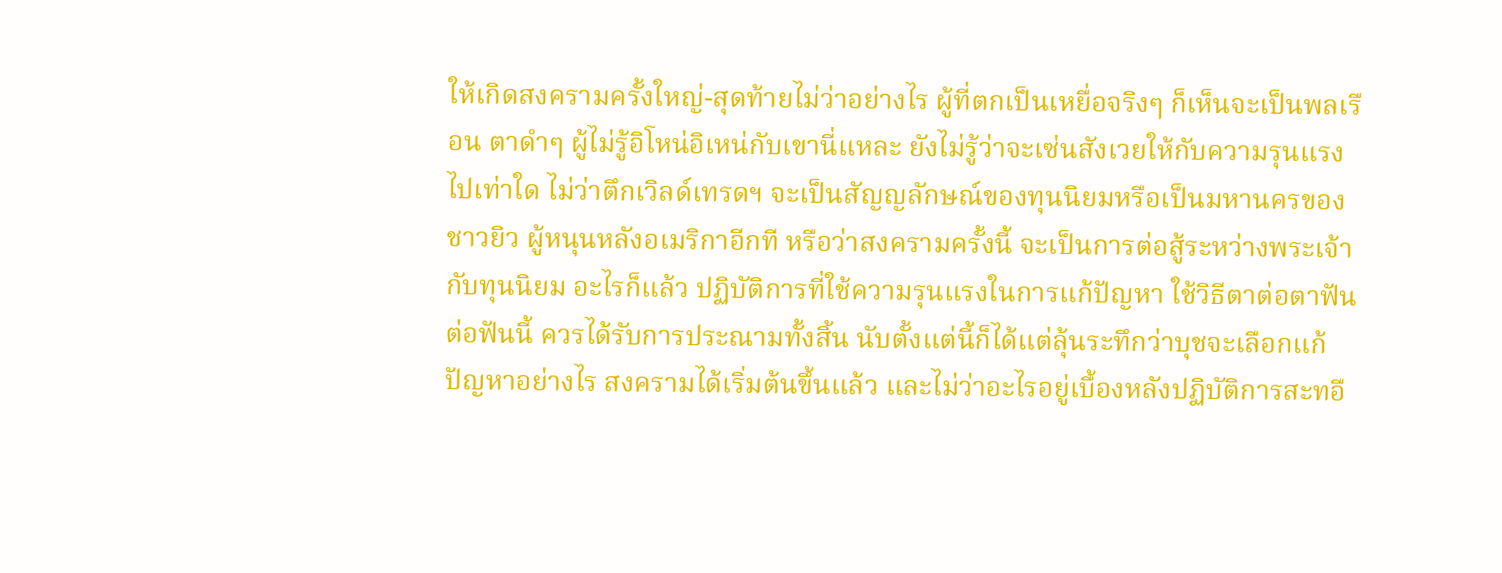ให้เกิดสงครามครั้งใหญ่-สุดท้ายไม่ว่าอย่างไร ผู้ที่ตกเป็นเหยื่อจริงๆ ก็เห็นจะเป็นพลเรือน ตาดำๆ ผู้ไม่รู้อิโหน่อิเหน่กับเขานี่แหละ ยังไม่รู้ว่าจะเซ่นสังเวยให้กับความรุนแรงไปเท่าใด ไม่ว่าตึกเวิลด์เทรดฯ จะเป็นสัญญลักษณ์ของทุนนิยมหรือเป็นมหานครของชาวยิว ผู้หนุนหลังอเมริกาอีกที หรือว่าสงครามครั้งนี้ จะเป็นการต่อสู้ระหว่างพระเจ้ากับทุนนิยม อะไรก็แล้ว ปฏิบัติการที่ใช้ความรุนแรงในการแก้ปัญหา ใช้วิธีตาต่อตาฟันต่อฟันนี้ ควรได้รับการประณามทั้งสิ้น นับตั้งแต่นี้ก็ได้แต่ลุ้นระทึกว่าบุชจะเลือกแก้ปัญหาอย่างไร สงครามได้เริ่มต้นขึ้นแล้ว และไม่ว่าอะไรอยู่เบื้องหลังปฏิบัติการสะทอื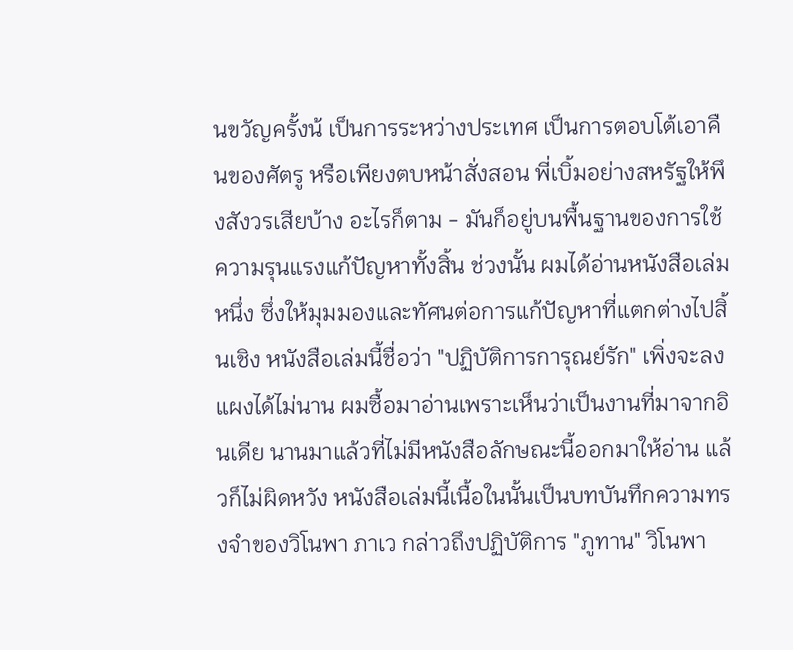นขวัญครั้งน้ เป็นการระหว่างประเทศ เป็นการตอบโต้เอาคืนของศัตรู หรือเพียงตบหน้าสั่งสอน พี่เบิ้มอย่างสหรัฐให้พึงสังวรเสียบ้าง อะไรก็ตาม - มันก็อยู่บนพื้นฐานของการใช้ความรุนแรงแก้ปัญหาทั้งสิ้น ช่วงนั้น ผมได้อ่านหนังสือเล่มหนึ่ง ซึ่งให้มุมมองและทัศนต่อการแก้ปัญหาที่แตกต่างไปสิ้นเชิง หนังสือเล่มนี้ชื่อว่า "ปฏิบัติการการุณย์รัก" เพิ่งจะลงแผงได้ไม่นาน ผมซื้อมาอ่านเพราะเห็นว่าเป็นงานที่มาจากอินเดีย นานมาแล้วที่ไม่มีหนังสือลักษณะนี้ออกมาให้อ่าน แล้วก็ไม่ผิดหวัง หนังสือเล่มนี้เนื้อในนั้นเป็นบทบันทึกความทรงจำของวิโนพา ภาเว กล่าวถึงปฏิบัติการ "ภูทาน" วิโนพา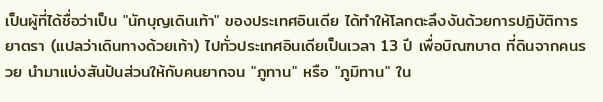เป็นผู้ที่ได้ชื่อว่าเป็น "นักบุญเดินเท้า" ของประเทศอินเดีย ได้ทำให้โลกตะลึงงันด้วยการปฏิบัติการยาตรา (แปลว่าเดินทางด้วยเท้า) ไปทั่วประเทศอินเดียเป็นเวลา 13 ปี เพื่อบิณฑบาต ที่ดินจากคนรวย นำมาแบ่งสันปันส่วนให้กับคนยากจน "ภูทาน" หรือ "ภูมิทาน" ใน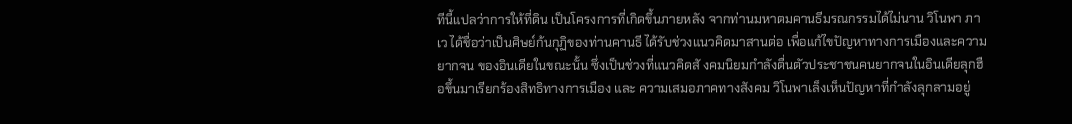ทีนี้แปลว่าการให้ที่ดิน เป็นโครงการที่เกิดขึ้นภายหลัง จากท่านมหาตมคานธีมรณกรรมได้ไม่นาน วิโนพา ภาเว ได้ชื่อว่าเป็นศิษย์ก้นกุฏิของท่านคานธี ได้รับช่วงแนวคิดมาสานต่อ เพื่อแก้ไขปัญหาทางการเมืองและความยากจน ของอินเดียในขณะนั้น ซึ่งเป็นช่วงที่แนวคิดสั งคมนิยมกำลังตื่นตัวประชาชนคนยากจนในอินเดียลุกฮือขึ้นมาเรียกร้องสิทธิทางการเมือง และ ความเสมอภาคทางสังคม วิโนพาเล็งเห็นปัญหาที่กำลังลุกลามอยู่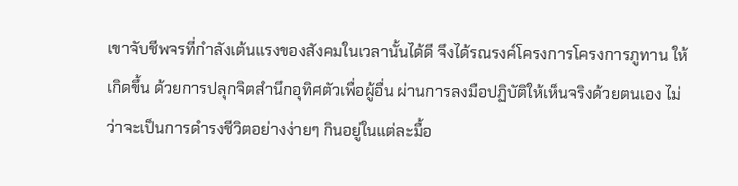เขาจับชีพจรที่กำลังเต้นแรงของสังคมในเวลานั้นได้ดี จึงได้รณรงค์โครงการโครงการภูทาน ให้เกิดขึ้น ด้วยการปลุกจิตสำนึกอุทิศตัวเพื่อผู้อื่น ผ่านการลงมือปฏิบัติให้เห็นจริงด้วยตนเอง ไม่ว่าจะเป็นการดำรงชีวิตอย่างง่ายๆ กินอยู่ในแต่ละมื้อ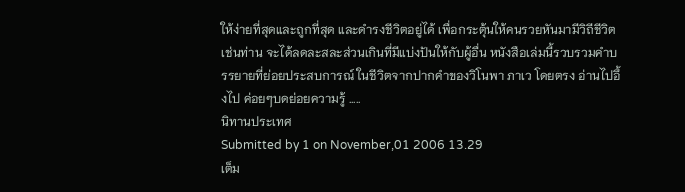ให้ง่ายที่สุดและถูกที่สุด และดำรงชีวิตอยู่ได้ เพื่อกระตุ้นให้คนรวยหันมามีวิถีชีวิต เช่นท่าน จะได้ลดละสละส่วนเกินที่มีแบ่งปันให้กับผู้อื่น หนังสือเล่มนี้รวบรวมคำบรรยายที่ย่อยประสบการณ์ ในชีวิตจากปากคำของวิโนพา ภาเว โดยตรง อ่านไปอึ้งไป ค่อยๆบดย่อยความรู้ .....
นิทานประเทศ
Submitted by 1 on November,01 2006 13.29
เต็ม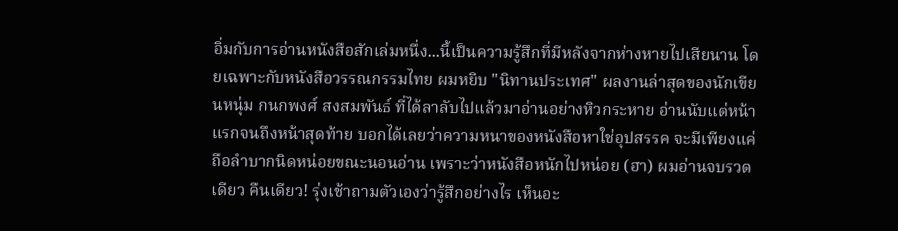อิ่มกับการอ่านหนังสือสักเล่มหนึ่ง...นี้เป็นความรู้สึกที่มีหลังจากห่างหายไปเสียนาน โดยเฉพาะกับหนังสือวรรณกรรมไทย ผมหยิบ "นิทานประเทศ" ผลงานล่าสุดของนักเขียนหนุ่ม กนกพงศ์ สงสมพันธ์ ที่ได้ลาลับไปแล้วมาอ่านอย่างหิวกระหาย อ่านนับแต่หน้าแรกจนถึงหน้าสุดท้าย บอกได้เลยว่าความหนาของหนังสือหาใช่อุปสรรค จะมีเพียงแค่ถือลำบากนิดหน่อยขณะนอนอ่าน เพราะว่าหนังสือหนักไปหน่อย (ฮา) ผมอ่านจบรวดเดียว คืนเดียว! รุ่งเช้าถามตัวเองว่ารู้สึกอย่างไร เห็นอะ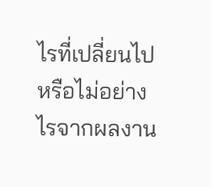ไรที่เปลี่ยนไปหรือไม่อย่างไรจากผลงาน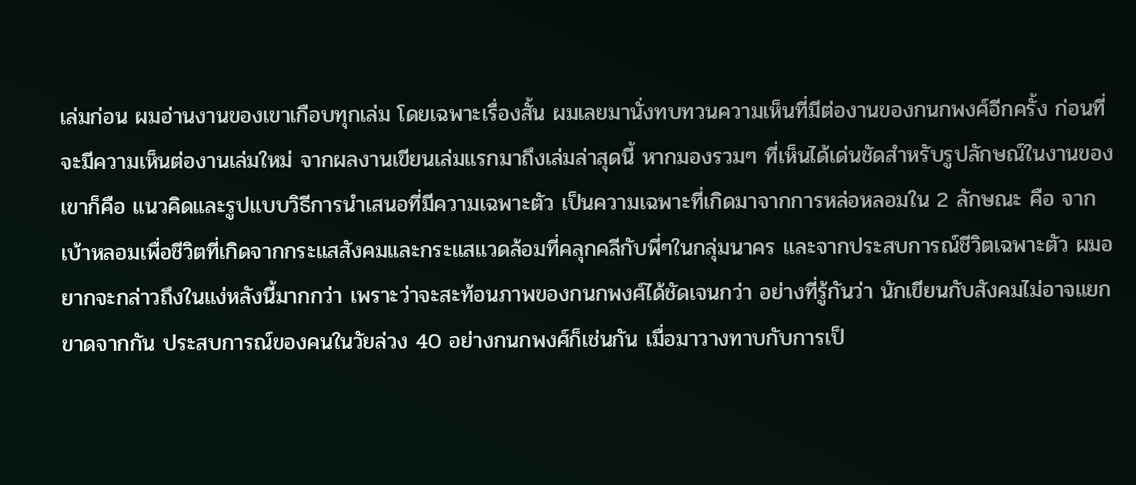เล่มก่อน ผมอ่านงานของเขาเกือบทุกเล่ม โดยเฉพาะเรื่องสั้น ผมเลยมานั่งทบทวนความเห็นที่มีต่องานของกนกพงศ์อีกครั้ง ก่อนที่จะมีความเห็นต่องานเล่มใหม่ จากผลงานเขียนเล่มแรกมาถึงเล่มล่าสุดนี้ หากมองรวมๆ ที่เห็นได้เด่นชัดสำหรับรูปลักษณ์ในงานของเขาก็คือ แนวคิดและรูปแบบวิธีการนำเสนอที่มีความเฉพาะตัว เป็นความเฉพาะที่เกิดมาจากการหล่อหลอมใน 2 ลักษณะ คือ จากเบ้าหลอมเพื่อชีวิตที่เกิดจากกระแสสังคมและกระแสแวดล้อมที่คลุกคลีกับพี่ๆในกลุ่มนาคร และจากประสบการณ์ชีวิตเฉพาะตัว ผมอยากจะกล่าวถึงในแง่หลังนี้มากกว่า เพราะว่าจะสะท้อนภาพของกนกพงศ์ได้ชัดเจนกว่า อย่างที่รู้กันว่า นักเขียนกับสังคมไม่อาจแยกขาดจากกัน ประสบการณ์ของคนในวัยล่วง 40 อย่างกนกพงศ์ก็เช่นกัน เมื่อมาวางทาบกับการเป็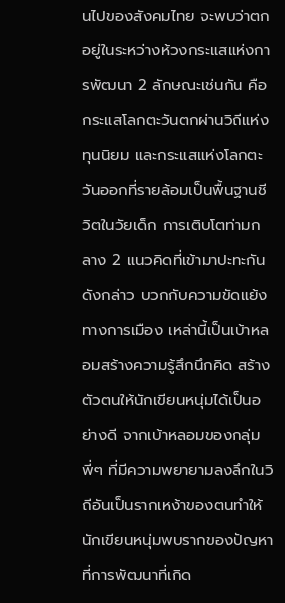นไปของสังคมไทย จะพบว่าตกอยู่ในระหว่างห้วงกระแสแห่งการพัฒนา 2 ลักษณะเช่นกัน คือ กระแสโลกตะวันตกผ่านวิถีแห่งทุนนิยม และกระแสแห่งโลกตะวันออกที่รายล้อมเป็นพื้นฐานชีวิตในวัยเด็ก การเติบโตท่ามกลาง 2 แนวคิดที่เข้ามาปะทะกันดังกล่าว บวกกับความขัดแย้งทางการเมือง เหล่านี้เป็นเบ้าหลอมสร้างความรู้สึกนึกคิด สร้างตัวตนให้นักเขียนหนุ่มได้เป็นอย่างดี จากเบ้าหลอมของกลุ่มพี่ๆ ที่มีความพยายามลงลึกในวิถีอันเป็นรากเหง้าของตนทำให้นักเขียนหนุ่มพบรากของปัญหาที่การพัฒนาที่เกิด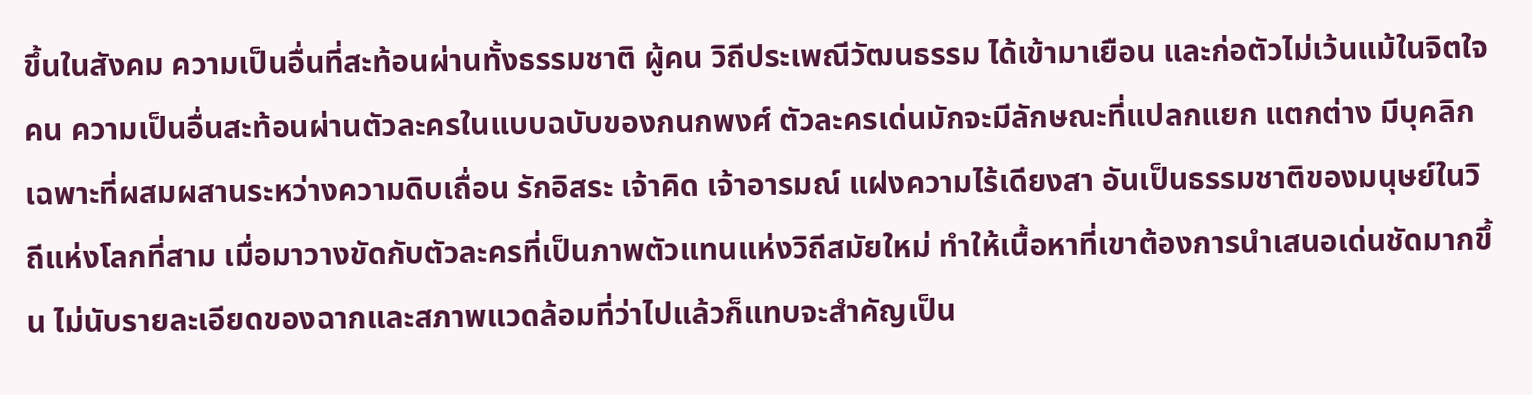ขึ้นในสังคม ความเป็นอื่นที่สะท้อนผ่านทั้งธรรมชาติ ผู้คน วิถีประเพณีวัฒนธรรม ได้เข้ามาเยือน และก่อตัวไม่เว้นแม้ในจิตใจคน ความเป็นอื่นสะท้อนผ่านตัวละครในแบบฉบับของกนกพงศ์ ตัวละครเด่นมักจะมีลักษณะที่แปลกแยก แตกต่าง มีบุคลิกเฉพาะที่ผสมผสานระหว่างความดิบเถื่อน รักอิสระ เจ้าคิด เจ้าอารมณ์ แฝงความไร้เดียงสา อันเป็นธรรมชาติของมนุษย์ในวิถีแห่งโลกที่สาม เมื่อมาวางขัดกับตัวละครที่เป็นภาพตัวแทนแห่งวิถีสมัยใหม่ ทำให้เนื้อหาที่เขาต้องการนำเสนอเด่นชัดมากขึ้น ไม่นับรายละเอียดของฉากและสภาพแวดล้อมที่ว่าไปแล้วก็แทบจะสำคัญเป็น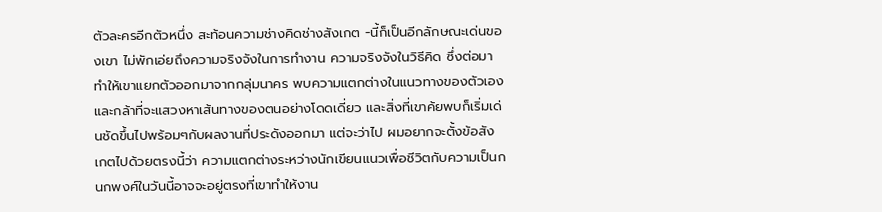ตัวละครอีกตัวหนึ่ง สะท้อนความช่างคิดช่างสังเกต -นี้ก็เป็นอีกลักษณะเด่นของเขา ไม่พักเอ่ยถึงความจริงจังในการทำงาน ความจริงจังในวิธีคิด ซึ่งต่อมาทำให้เขาแยกตัวออกมาจากกลุ่มนาคร พบความแตกต่างในแนวทางของตัวเอง และกล้าที่จะแสวงหาเส้นทางของตนอย่างโดดเดี่ยว และสิ่งที่เขาค้ยพบก็เริ่มเด่นชัดขึ้นไปพร้อมๆกับผลงานที่ประดังออกมา แต่จะว่าไป ผมอยากจะตั้งข้อสังเกตไปด้วยตรงนี้ว่า ความแตกต่างระหว่างนักเขียนแนวเพื่อชีวิตกับความเป็นกนกพงศ์ในวันนี้อาจจะอยู่ตรงที่เขาทำให้งาน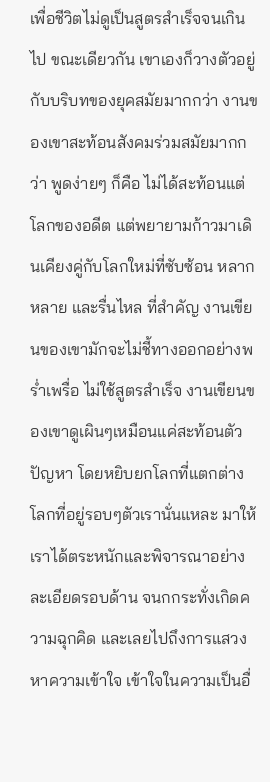เพื่อชีวิตไม่ดูเป็นสูตรสำเร็จจนเกินไป ขณะเดียวกัน เขาเองก็วางตัวอยู่กับบริบทของยุคสมัยมากกว่า งานของเขาสะท้อนสังคมร่วมสมัยมากกว่า พูดง่ายๆ ก็คือ ไม่ได้สะท้อนแต่โลกของอดีต แต่พยายามก้าวมาเดินเคียงคู่กับโลกใหม่ที่ซับซ้อน หลากหลาย และรื่นไหล ที่สำคัญ งานเขียนของเขามักจะไม่ชี้ทางออกอย่างพร่ำเพรื่อ ไม่ใช้สูตรสำเร็จ งานเขียนของเขาดูเผินๆเหมือนแค่สะท้อนตัวปัญหา โดยหยิบยกโลกที่แตกต่าง โลกที่อยู่รอบๆตัวเรานั่นแหละ มาให้เราได้ตระหนักและพิจารณาอย่างละเอียดรอบด้าน จนกกระทั่งเกิดความฉุกคิด และเลยไปถึงการแสวงหาความเข้าใจ เข้าใจในความเป็นอื่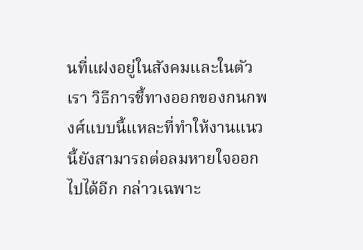นที่แฝงอยู่ในสังคมและในตัวเรา วิธีการชี้ทางออกของกนกพงศ์แบบนี้แหละที่ทำให้งานแนวนี้ยังสามารถต่อลมหายใจออกไปได้อีก กล่าวเฉพาะ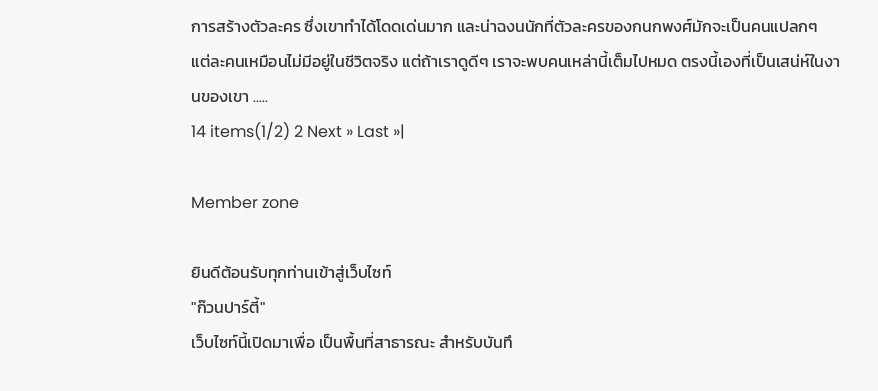การสร้างตัวละคร ซึ่งเขาทำได้โดดเด่นมาก และน่าฉงนนักที่ตัวละครของกนกพงศ์มักจะเป็นคนแปลกๆ  แต่ละคนเหมือนไม่มีอยู่ในชีวิตจริง แต่ถ้าเราดูดีๆ เราจะพบคนเหล่านี้เต็มไปหมด ตรงนี้เองที่เป็นเสน่ห์ในงานของเขา .....
14 items(1/2) 2 Next » Last »|

Member zone

ยินดีต้อนรับทุกท่านเข้าสู่เว็บไซท์
"ก๊วนปาร์ตี้"
เว็บไซท์นี้เปิดมาเพื่อ เป็นพื้นที่สาธารณะ สำหรับบันทึ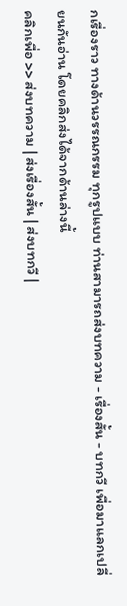กเรื่องราว ทางด้านวรรณกรรม ทุกรูปแบบ ท่านสามารถส่งบทความ - เรื่องสั้น - บทกวี เพื่อมาแลกเปลี่ยนกันอ่าน โดยคลิกส่งได้จากด้านล่างนี้
คลิกเพื่อ >> ส่งบทความ | ส่งเรื่องสั้น | ส่งบทกวี |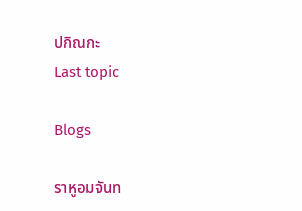ปกิณกะ
Last topic

Blogs

ราหูอมจันท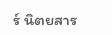ร์ นิตยสาร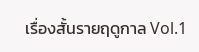เรื่องสั้นรายฤดูกาล Vol.1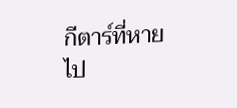กีตาร์ที่หายไป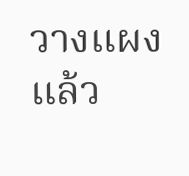วางแผงแล้ว